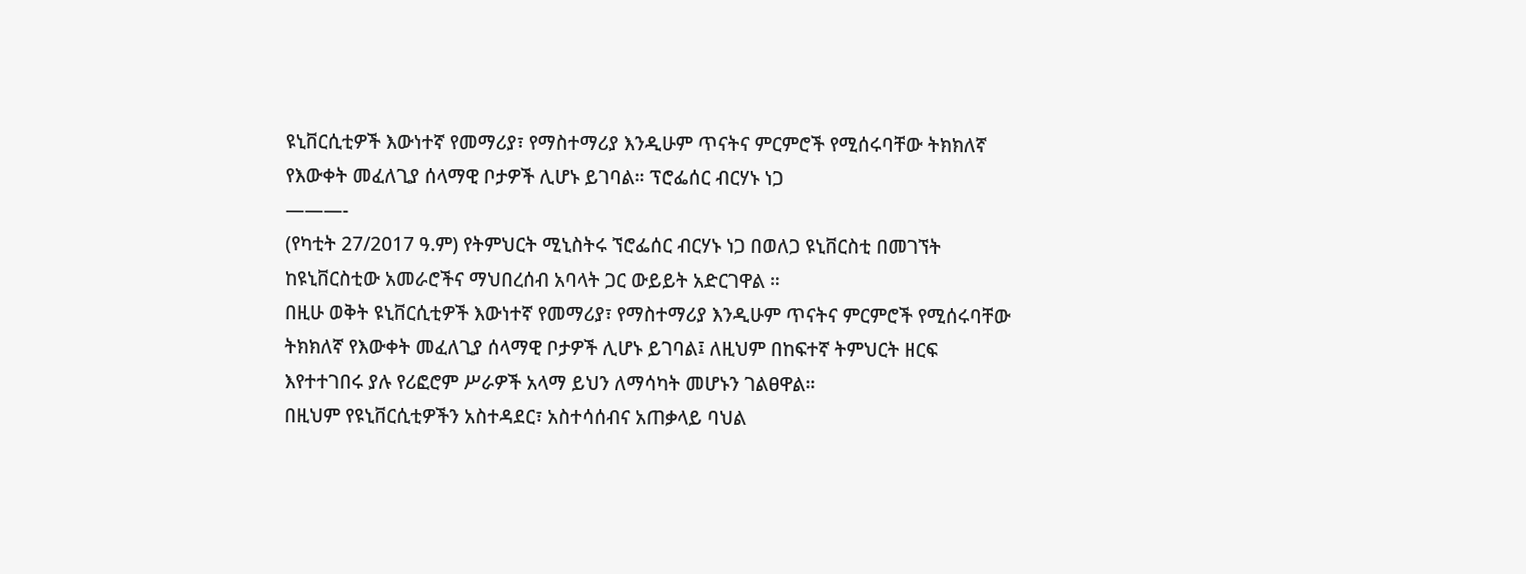ዩኒቨርሲቲዎች እውነተኛ የመማሪያ፣ የማስተማሪያ እንዲሁም ጥናትና ምርምሮች የሚሰሩባቸው ትክክለኛ የእውቀት መፈለጊያ ሰላማዊ ቦታዎች ሊሆኑ ይገባል። ፕሮፌሰር ብርሃኑ ነጋ
———-
(የካቲት 27/2017 ዓ.ም) የትምህርት ሚኒስትሩ ኘሮፌሰር ብርሃኑ ነጋ በወለጋ ዩኒቨርስቲ በመገኘት ከዩኒቨርስቲው አመራሮችና ማህበረሰብ አባላት ጋር ውይይት አድርገዋል ።
በዚሁ ወቅት ዩኒቨርሲቲዎች እውነተኛ የመማሪያ፣ የማስተማሪያ እንዲሁም ጥናትና ምርምሮች የሚሰሩባቸው ትክክለኛ የእውቀት መፈለጊያ ሰላማዊ ቦታዎች ሊሆኑ ይገባል፤ ለዚህም በከፍተኛ ትምህርት ዘርፍ እየተተገበሩ ያሉ የሪፎሮም ሥራዎች አላማ ይህን ለማሳካት መሆኑን ገልፀዋል።
በዚህም የዩኒቨርሲቲዎችን አስተዳደር፣ አስተሳሰብና አጠቃላይ ባህል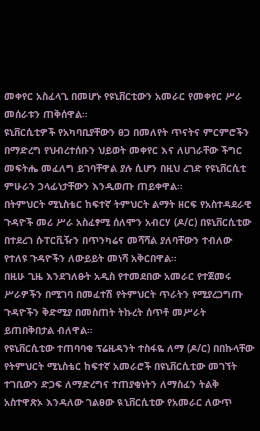መቀየር አስፈላጊ በመሆኑ የዩኒቨርቲውን አመራር የመቀየር ሥራ መሰራቱን ጠቅሰዋል።
ዩኒቨርሲቲዎች የአካባቢያቸውን ፀጋ በመለየት ጥናትና ምርምሮችን በማድረግ የህብረተሰቡን ህይወት መቀየር እና ለሀገራቸው ችግር መፍትሔ መፈለግ ይገባቸዋል ያሉ ሲሆን በዚህ ረገድ የዩኒቨርሲቲ ምሁራን ኃላፊነታቸውን እንዲወጡ ጠይቀዋል።
በትምህርት ሚኒስቴር ከፍተኛ ትምህርት ልማት ዘርፍ የአስተዳደራዊ ጉዳዮች መሪ ሥራ አስፈፃሚ ሰለሞን አብርሃ (ዶ/ር) በዩኒቨርሲቲው በተደረገ ሱፐርቪዥን በጥንካሬና መሻሻል ያለባቸውን ተብለው የተለዩ ጉዳዮችን ለውይይት መነሻ አቅርበዋል።
በዚሁ ጊዜ እንደገለፁት አዲስ የተመደበው አመራር የተጀመሩ ሥራዎችን በሚገባ በመፈተሽ የትምህርት ጥራትን የሚያረጋግጡ ጉዳዮችን ቅድሚያ በመስጠት ትኩረት ሰጥቶ መሥራት ይጠበቅበታል ብለዋል።
የዩኒቨርሲቲው ተጠባባቂ ፕሬዚዳንት ተስፋዬ ለማ (ዶ/ር) በበኩላቸው የትምህርት ሚኒስቴር ከፍተኛ አመራሮች በዩኒቨርሲቲው መገኘት ተገቢውን ድጋፍ ለማድረግና ተጠያቂነትን ለማስፈን ትልቅ አስተዋጽኦ እንዳለው ገልፀው ዪኒቨርሲቲው የአመራር ለውጥ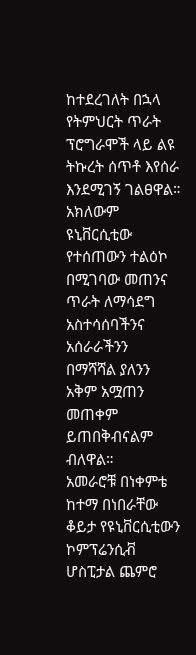ከተደረገለት በኋላ የትምህርት ጥራት ፕሮግራሞች ላይ ልዩ ትኩረት ሰጥቶ እየሰራ እንደሚገኝ ገልፀዋል።
አክለውም ዩኒቨርሲቲው የተሰጠውን ተልዕኮ በሚገባው መጠንና ጥራት ለማሳደግ አስተሳሰባችንና አሰራራችንን በማሻሻል ያለንን አቅም አሟጠን መጠቀም ይጠበቅብናልም ብለዋል።
አመራሮቹ በነቀምቴ ከተማ በነበራቸው ቆይታ የዩኒቨርሲቲውን ኮምፕሬንሲቭ ሆስፒታል ጨምሮ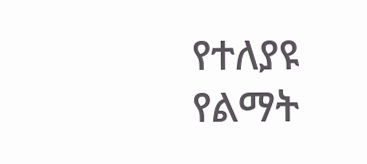የተለያዩ የልማት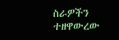ስራዎችን ተዘዋውረው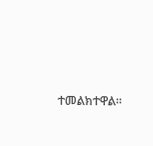ተመልክተዋል።